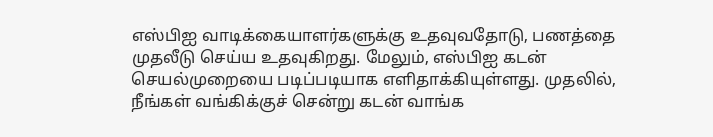எஸ்பிஐ வாடிக்கையாளர்களுக்கு உதவுவதோடு, பணத்தை முதலீடு செய்ய உதவுகிறது. மேலும், எஸ்பிஐ கடன் செயல்முறையை படிப்படியாக எளிதாக்கியுள்ளது. முதலில், நீங்கள் வங்கிக்குச் சென்று கடன் வாங்க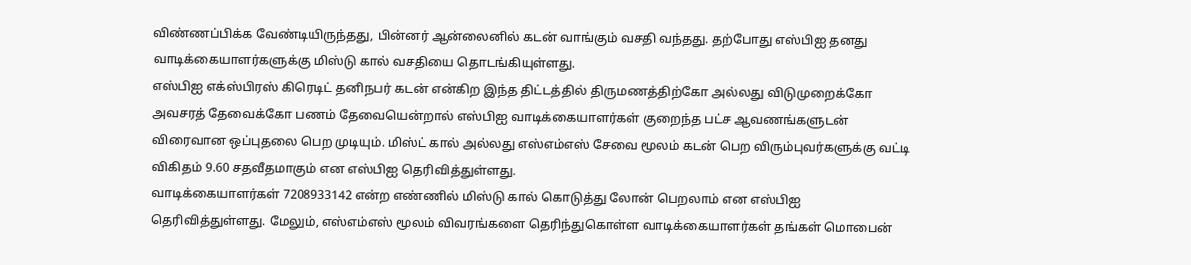விண்ணப்பிக்க வேண்டியிருந்தது, பின்னர் ஆன்லைனில் கடன் வாங்கும் வசதி வந்தது. தற்போது எஸ்பிஐ தனது வாடிக்கையாளர்களுக்கு மிஸ்டு கால் வசதியை தொடங்கியுள்ளது.
எஸ்பிஐ எக்ஸ்பிரஸ் கிரெடிட் தனிநபர் கடன் என்கிற இந்த திட்டத்தில் திருமணத்திற்கோ அல்லது விடுமுறைக்கோ அவசரத் தேவைக்கோ பணம் தேவையென்றால் எஸ்பிஐ வாடிக்கையாளர்கள் குறைந்த பட்ச ஆவணங்களுடன் விரைவான ஒப்புதலை பெற முடியும். மிஸ்ட் கால் அல்லது எஸ்எம்எஸ் சேவை மூலம் கடன் பெற விரும்புவர்களுக்கு வட்டி விகிதம் 9.60 சதவீதமாகும் என எஸ்பிஐ தெரிவித்துள்ளது.
வாடிக்கையாளர்கள் 7208933142 என்ற எண்ணில் மிஸ்டு கால் கொடுத்து லோன் பெறலாம் என எஸ்பிஐ தெரிவித்துள்ளது. மேலும், எஸ்எம்எஸ் மூலம் விவரங்களை தெரிந்துகொள்ள வாடிக்கையாளர்கள் தங்கள் மொபைன்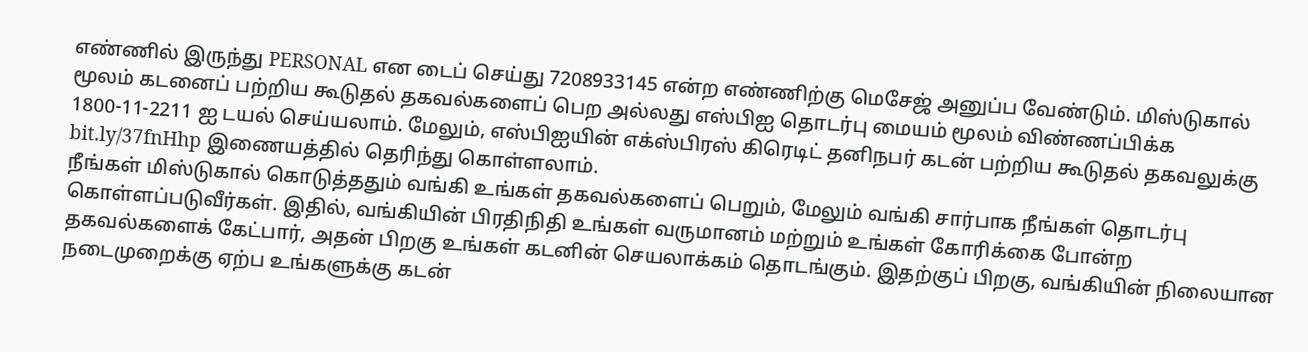எண்ணில் இருந்து PERSONAL என டைப் செய்து 7208933145 என்ற எண்ணிற்கு மெசேஜ் அனுப்ப வேண்டும். மிஸ்டுகால் மூலம் கடனைப் பற்றிய கூடுதல் தகவல்களைப் பெற அல்லது எஸ்பிஐ தொடர்பு மையம் மூலம் விண்ணப்பிக்க 1800-11-2211 ஐ டயல் செய்யலாம். மேலும், எஸ்பிஐயின் எக்ஸ்பிரஸ் கிரெடிட் தனிநபர் கடன் பற்றிய கூடுதல் தகவலுக்கு bit.ly/37fnHhp இணையத்தில் தெரிந்து கொள்ளலாம்.
நீங்கள் மிஸ்டுகால் கொடுத்ததும் வங்கி உங்கள் தகவல்களைப் பெறும், மேலும் வங்கி சார்பாக நீங்கள் தொடர்பு கொள்ளப்படுவீர்கள். இதில், வங்கியின் பிரதிநிதி உங்கள் வருமானம் மற்றும் உங்கள் கோரிக்கை போன்ற தகவல்களைக் கேட்பார், அதன் பிறகு உங்கள் கடனின் செயலாக்கம் தொடங்கும். இதற்குப் பிறகு, வங்கியின் நிலையான நடைமுறைக்கு ஏற்ப உங்களுக்கு கடன்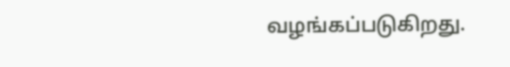வழங்கப்படுகிறது.